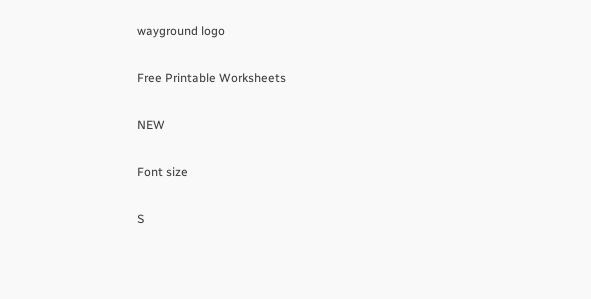wayground logo

Free Printable Worksheets

NEW

Font size

S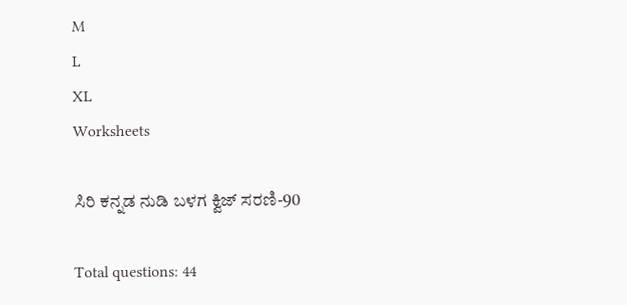M
L
XL
Worksheets

ಸಿರಿ ಕನ್ನಡ ನುಡಿ ಬಳಗ ಕ್ವಿಜ್ ಸರಣಿ-90

Total questions: 44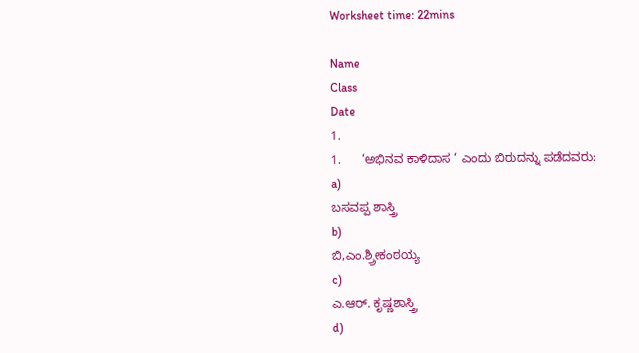Worksheet time: 22mins

Name
Class
Date
1.
1.      ‘ಅಭಿನವ ಕಾಳಿದಾಸ ‘ ಎಂದು ಬಿರುದನ್ನು ಪಡೆದವರು:
a)
ಬಸವಪ್ಪ ಶಾಸ್ತ್ರಿ
b)
ಬಿ,ಎಂ.ಶ್ರ್ರೀಕಂಠಯ್ಯ
c)
ಎ.ಆರ್. ಕೃಷ್ಣಶಾಸ್ತ್ರಿ
d)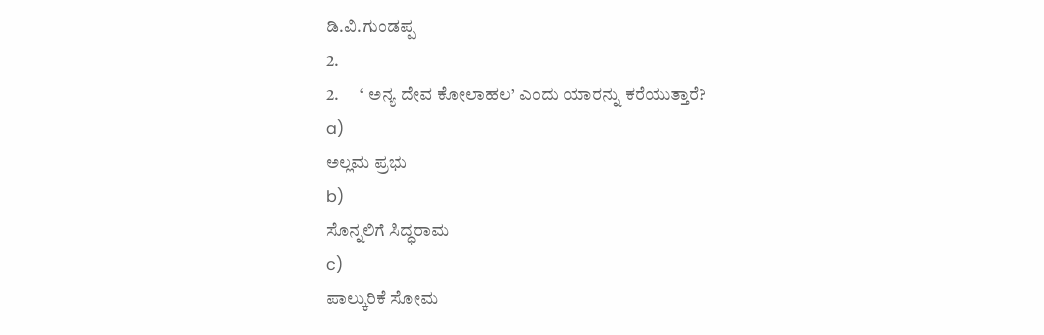ಡಿ.ವಿ.ಗುಂಡಪ್ಪ
2.
2.      ‘ ಅನ್ಯ ದೇವ ಕೋಲಾಹಲ’ ಎಂದು ಯಾರನ್ನು ಕರೆಯುತ್ತಾರೆ?
a)
ಅಲ್ಲಮ ಪ್ರಭು
b)
ಸೊನ್ನಲಿಗೆ ಸಿದ್ಧರಾಮ
c)
ಪಾಲ್ಕುರಿಕೆ ಸೋಮ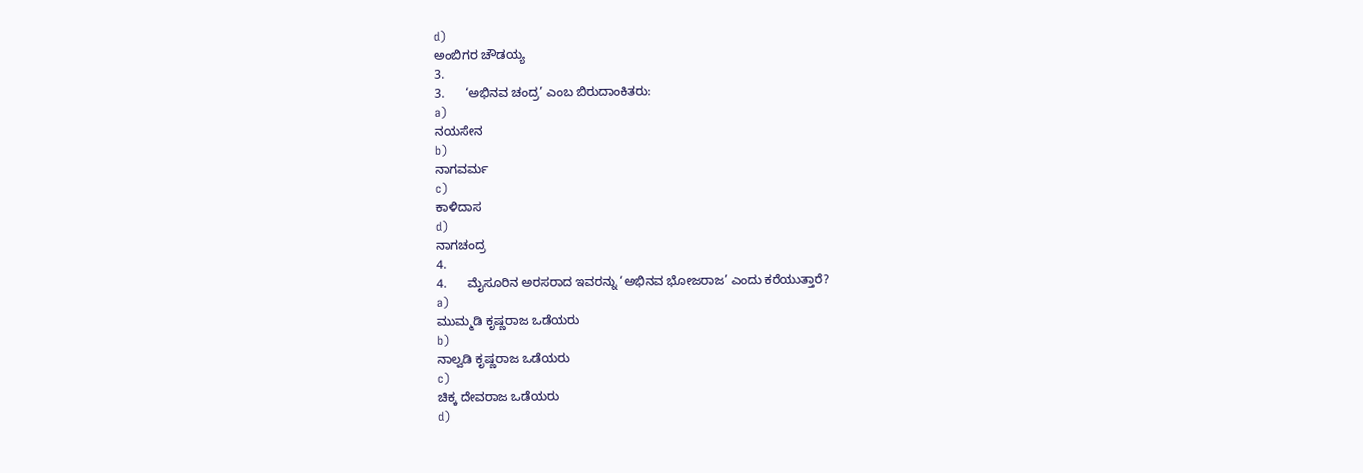d)
ಅಂಬಿಗರ ಚೌಡಯ್ಯ
3.
3.      ‘ಅಭಿನವ ಚಂದ್ರ’ ಎಂಬ ಬಿರುದಾಂಕಿತರು:
a)
ನಯಸೇನ
b)
ನಾಗವರ್ಮ
c)
ಕಾಳಿದಾಸ
d)
ನಾಗಚಂದ್ರ
4.
4.      ಮೈಸೂರಿನ ಅರಸರಾದ ಇವರನ್ನು ‘ಅಭಿನವ ಭೋಜರಾಜ’ ಎಂದು ಕರೆಯುತ್ತಾರೆ?
a)
ಮುಮ್ಮಡಿ ಕೃಷ್ಣರಾಜ ಒಡೆಯರು
b)
ನಾಲ್ವಡಿ ಕೃಷ್ಣರಾಜ ಒಡೆಯರು
c)
ಚಿಕ್ಕ ದೇವರಾಜ ಒಡೆಯರು
d)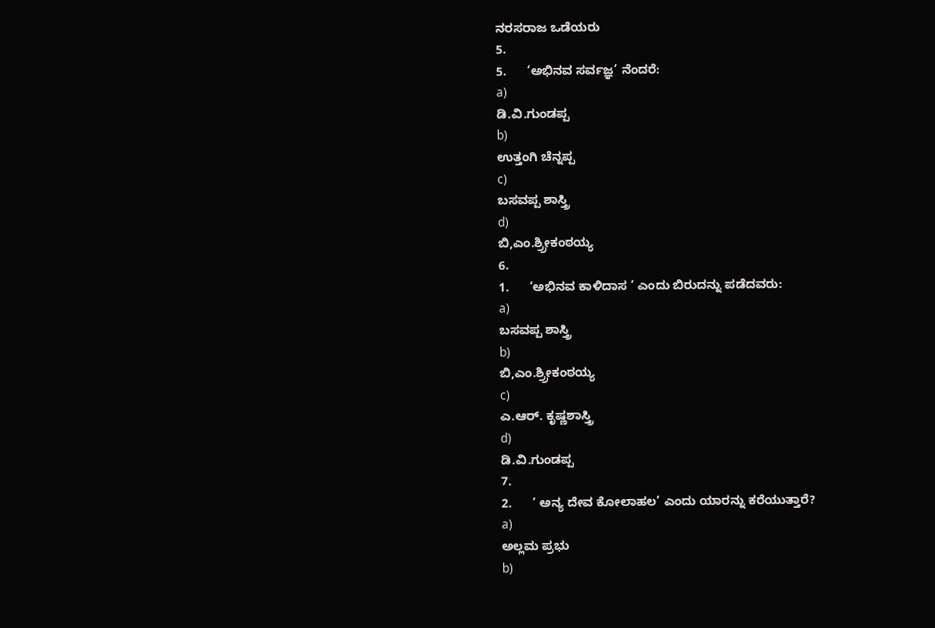ನರಸರಾಜ ಒಡೆಯರು
5.
5.      ‘ಅಭಿನವ ಸರ್ವಜ್ಞ’ ನೆಂದರೆ:
a)
ಡಿ.ವಿ.ಗುಂಡಪ್ಪ
b)
ಉತ್ತಂಗಿ ಚೆನ್ನಪ್ಪ
c)
ಬಸವಪ್ಪ ಶಾಸ್ತ್ರಿ
d)
ಬಿ,ಎಂ.ಶ್ರ್ರೀಕಂಠಯ್ಯ
6.
1.      ‘ಅಭಿನವ ಕಾಳಿದಾಸ ‘ ಎಂದು ಬಿರುದನ್ನು ಪಡೆದವರು:
a)
ಬಸವಪ್ಪ ಶಾಸ್ತ್ರಿ
b)
ಬಿ,ಎಂ.ಶ್ರ್ರೀಕಂಠಯ್ಯ
c)
ಎ.ಆರ್. ಕೃಷ್ಣಶಾಸ್ತ್ರಿ
d)
ಡಿ.ವಿ.ಗುಂಡಪ್ಪ
7.
2.      ‘ ಅನ್ಯ ದೇವ ಕೋಲಾಹಲ’ ಎಂದು ಯಾರನ್ನು ಕರೆಯುತ್ತಾರೆ?
a)
ಅಲ್ಲಮ ಪ್ರಭು
b)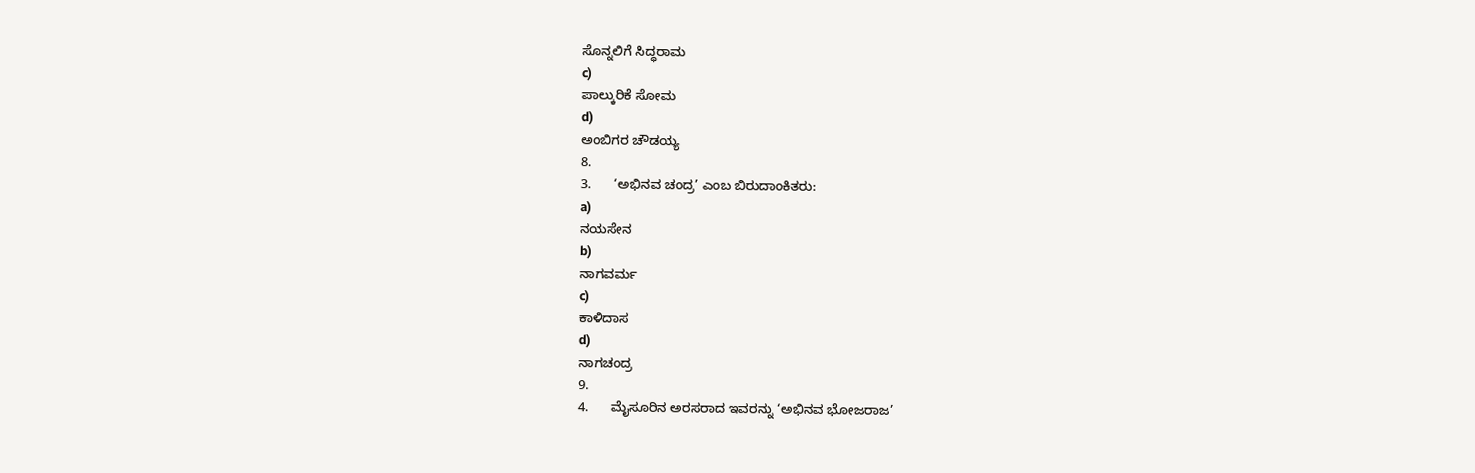ಸೊನ್ನಲಿಗೆ ಸಿದ್ಧರಾಮ
c)
ಪಾಲ್ಕುರಿಕೆ ಸೋಮ
d)
ಅಂಬಿಗರ ಚೌಡಯ್ಯ
8.
3.      ‘ಅಭಿನವ ಚಂದ್ರ’ ಎಂಬ ಬಿರುದಾಂಕಿತರು:
a)
ನಯಸೇನ
b)
ನಾಗವರ್ಮ
c)
ಕಾಳಿದಾಸ
d)
ನಾಗಚಂದ್ರ
9.
4.      ಮೈಸೂರಿನ ಅರಸರಾದ ಇವರನ್ನು ‘ಅಭಿನವ ಭೋಜರಾಜ’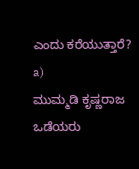ಎಂದು ಕರೆಯುತ್ತಾರೆ?
a)
ಮುಮ್ಮಡಿ ಕೃಷ್ಣರಾಜ ಒಡೆಯರು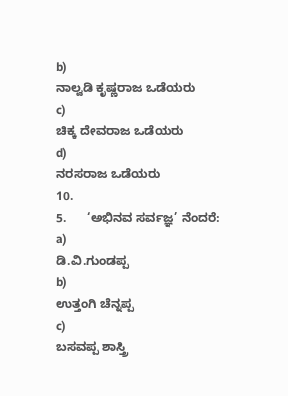b)
ನಾಲ್ವಡಿ ಕೃಷ್ಣರಾಜ ಒಡೆಯರು
c)
ಚಿಕ್ಕ ದೇವರಾಜ ಒಡೆಯರು
d)
ನರಸರಾಜ ಒಡೆಯರು
10.
5.      ‘ಅಭಿನವ ಸರ್ವಜ್ಞ’ ನೆಂದರೆ:
a)
ಡಿ.ವಿ.ಗುಂಡಪ್ಪ
b)
ಉತ್ತಂಗಿ ಚೆನ್ನಪ್ಪ
c)
ಬಸವಪ್ಪ ಶಾಸ್ತ್ರಿ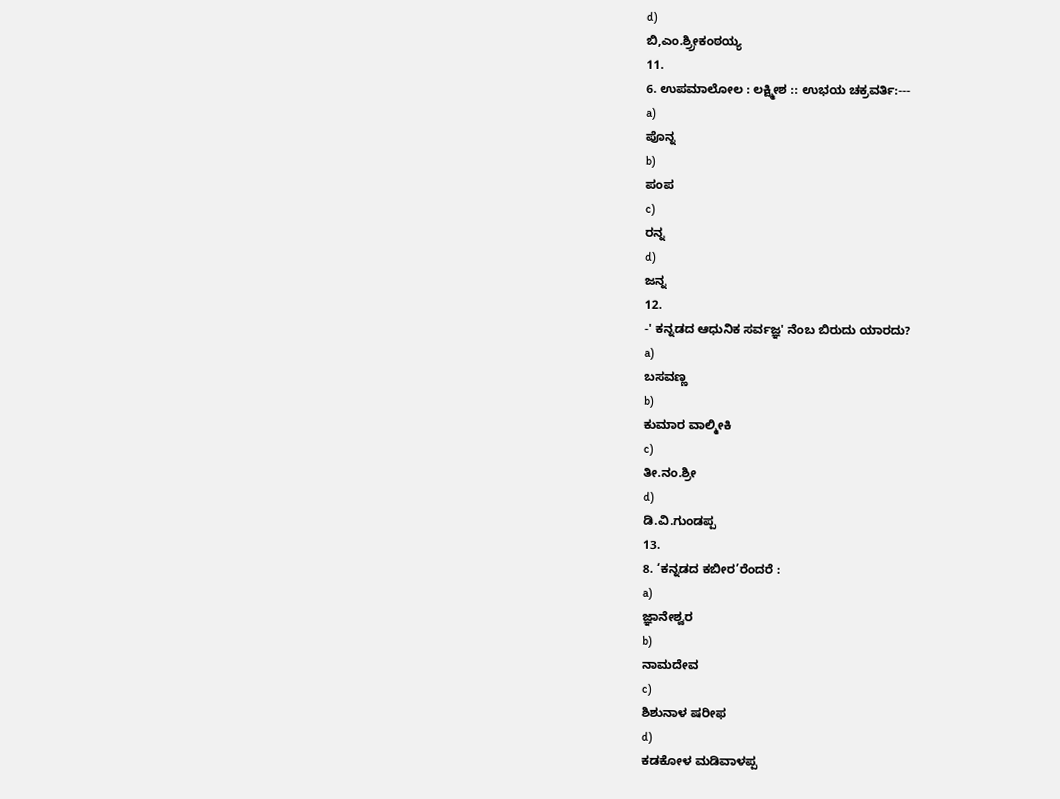d)
ಬಿ,ಎಂ.ಶ್ರ್ರೀಕಂಠಯ್ಯ
11.
6. ಉಪಮಾಲೋಲ : ಲಕ್ಷ್ಮೀಶ :: ಉಭಯ ಚಕ್ರವರ್ತಿ:---
a)
ಪೊನ್ನ
b)
ಪಂಪ
c)
ರನ್ನ
d)
ಜನ್ನ
12.
-' ಕನ್ನಡದ ಆಧುನಿಕ ಸರ್ವಜ್ಞ' ನೆಂಬ ಬಿರುದು ಯಾರದು?
a)
ಬಸವಣ್ಣ
b)
ಕುಮಾರ ವಾಲ್ಮೀಕಿ
c)
ತೀ.ನಂ.ಶ್ರೀ
d)
ಡಿ.ವಿ.ಗುಂಡಪ್ಪ
13.
8. ‘ಕನ್ನಡದ ಕಬೀರ’ರೆಂದರೆ :
a)
ಜ್ಞಾನೇಶ್ವರ
b)
ನಾಮದೇವ
c)
ಶಿಶುನಾಳ ಷರೀಫ
d)
ಕಡಕೋಳ ಮಡಿವಾಳಪ್ಪ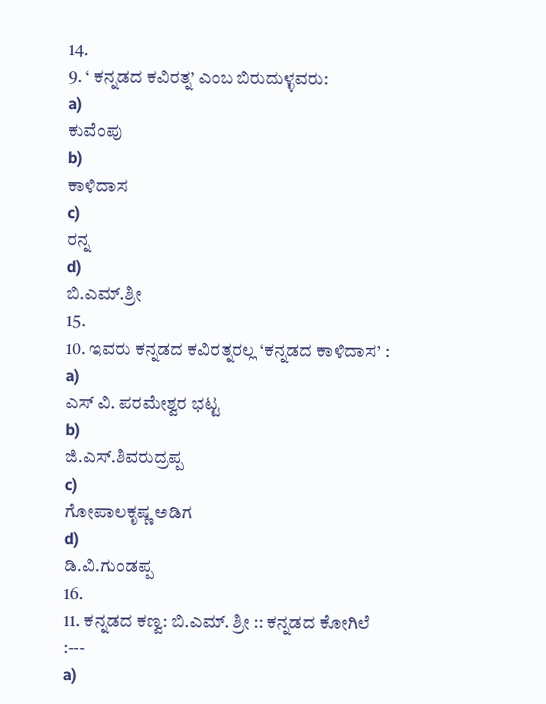14.
9. ‘ ಕನ್ನಡದ ಕವಿರತ್ನ’ ಎಂಬ ಬಿರುದುಳ್ಳವರು:
a)
ಕುವೆಂಪು
b)
ಕಾಳಿದಾಸ
c)
ರನ್ನ
d)
ಬಿ.ಎಮ್.ಶ್ರೀ
15.
10. ಇವರು ಕನ್ನಡದ ಕವಿರತ್ನರಲ್ಲ ‘ಕನ್ನಡದ ಕಾಳಿದಾಸ’ :
a)
ಎಸ್ ವಿ. ಪರಮೇಶ್ವರ ಭಟ್ಟ
b)
ಜಿ.ಎಸ್.ಶಿವರುದ್ರಪ್ಪ
c)
ಗೋಪಾಲಕೃಷ್ಣ ಅಡಿಗ
d)
ಡಿ.ವಿ.ಗುಂಡಪ್ಪ
16.
11. ಕನ್ನಡದ ಕಣ್ವ: ಬಿ.ಎಮ್. ಶ್ರೀ :: ಕನ್ನಡದ ಕೋಗಿಲೆ :---
a)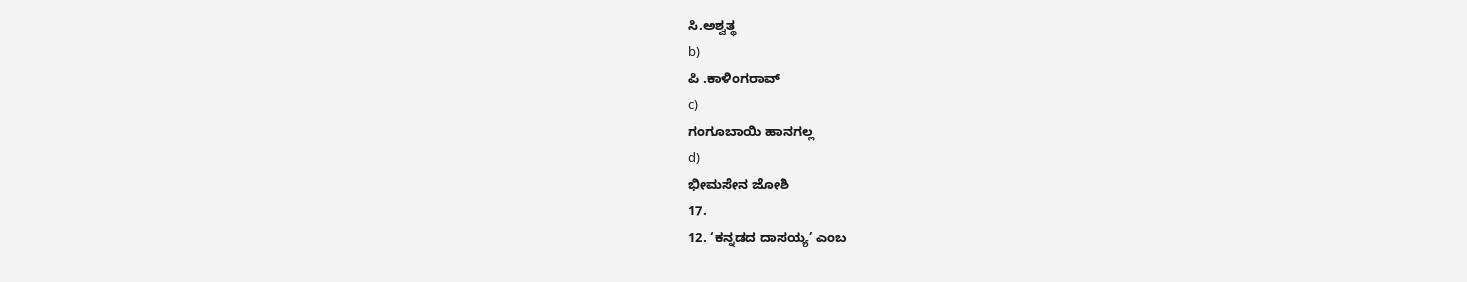ಸಿ.ಅಶ್ವತ್ಥ
b)
ಪಿ .ಕಾಳಿಂಗರಾವ್
c)
ಗಂಗೂಬಾಯಿ ಹಾನಗಲ್ಲ
d)
ಭೀಮಸೇನ ಜೋಶಿ
17.
12. ‘ಕನ್ನಡದ ದಾಸಯ್ಯ’ ಎಂಬ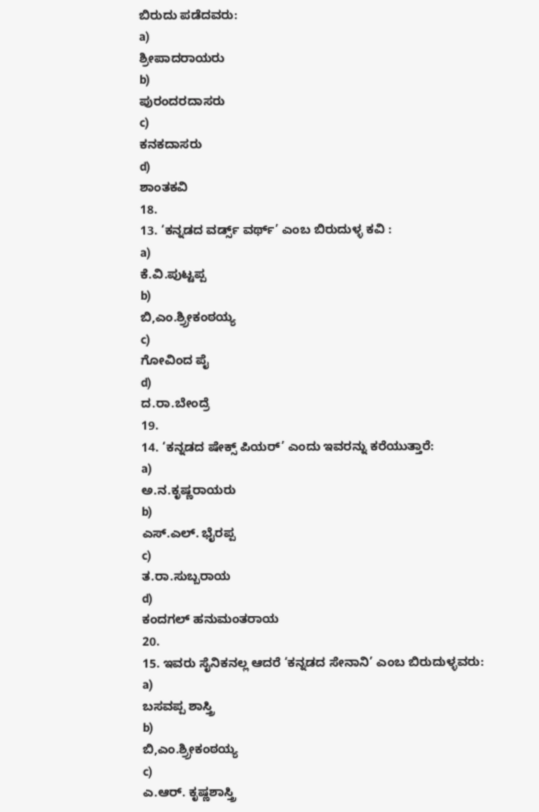ಬಿರುದು ಪಡೆದವರು:
a)
ಶ್ರೀಪಾದರಾಯರು
b)
ಪುರಂದರದಾಸರು
c)
ಕನಕದಾಸರು
d)
ಶಾಂತಕವಿ
18.
13. ‘ಕನ್ನಡದ ವರ್ಡ್ಸ್ ವರ್ಥ್’ ಎಂಬ ಬಿರುದುಳ್ಳ ಕವಿ :
a)
ಕೆ.ವಿ.ಪುಟ್ಟಪ್ಪ
b)
ಬಿ,ಎಂ.ಶ್ರ್ರೀಕಂಠಯ್ಯ
c)
ಗೋವಿಂದ ಪೈ
d)
ದ.ರಾ.ಬೇಂದ್ರೆ
19.
14. ‘ಕನ್ನಡದ ಷೇಕ್ಸ್ ಪಿಯರ್’ ಎಂದು ಇವರನ್ನು ಕರೆಯುತ್ತಾರೆ:
a)
ಅ.ನ.ಕೃಷ್ಣರಾಯರು
b)
ಎಸ್.ಎಲ್. ಭೈರಪ್ಪ
c)
ತ.ರಾ.ಸುಬ್ಬರಾಯ
d)
ಕಂದಗಲ್ ಹನುಮಂತರಾಯ
20.
15. ಇವರು ಸೈನಿಕನಲ್ಲ ಆದರೆ ‘ಕನ್ನಡದ ಸೇನಾನಿ’ ಎಂಬ ಬಿರುದುಳ್ಳವರು:
a)
ಬಸವಪ್ಪ ಶಾಸ್ತ್ರಿ
b)
ಬಿ,ಎಂ.ಶ್ರ್ರೀಕಂಠಯ್ಯ
c)
ಎ.ಆರ್. ಕೃಷ್ಣಶಾಸ್ತ್ರಿ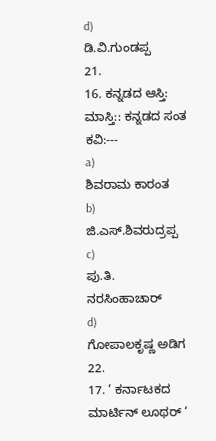d)
ಡಿ.ವಿ.ಗುಂಡಪ್ಪ
21.
16. ಕನ್ನಡದ ಆಸ್ತಿ: ಮಾಸ್ತಿ:: ಕನ್ನಡದ ಸಂತ ಕವಿ:---
a)
ಶಿವರಾಮ ಕಾರಂತ
b)
ಜಿ.ಎಸ್.ಶಿವರುದ್ರಪ್ಪ
c)
ಪು.ತಿ. ನರಸಿಂಹಾಚಾರ್
d)
ಗೋಪಾಲಕೃಷ್ಣ ಅಡಿಗ
22.
17. ‘ ಕರ್ನಾಟಕದ ಮಾರ್ಟಿನ್ ಲೂಥರ್ ‘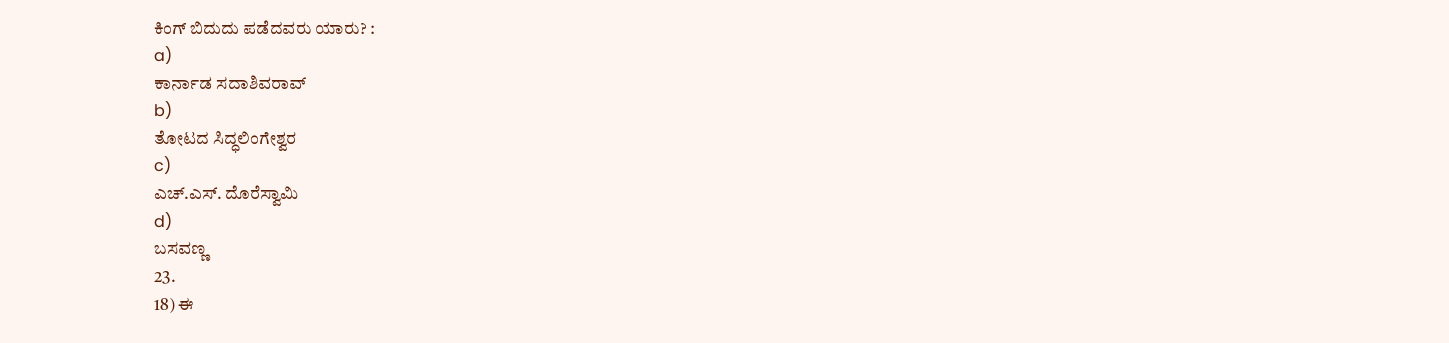ಕಿಂಗ್ ಬಿದುದು ಪಡೆದವರು ಯಾರು? :
a)
ಕಾರ್ನಾಡ ಸದಾಶಿವರಾವ್
b)
ತೋಟದ ಸಿದ್ಧಲಿಂಗೇಶ್ವರ
c)
ಎಚ್.ಎಸ್. ದೊರೆಸ್ವಾಮಿ
d)
ಬಸವಣ್ಣ
23.
18) ಈ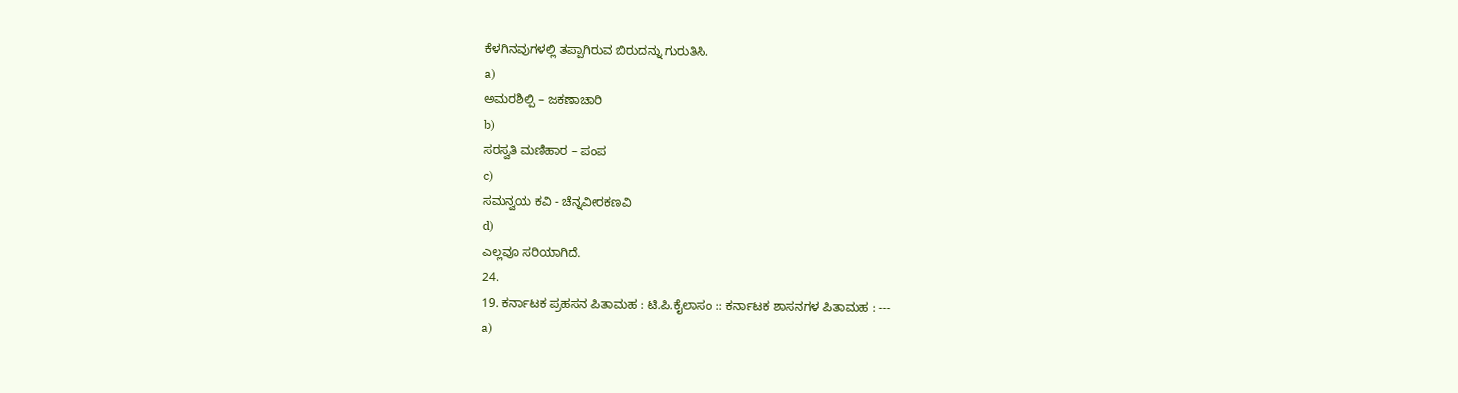ಕೆಳಗಿನವುಗಳಲ್ಲಿ ತಪ್ಪಾಗಿರುವ ಬಿರುದನ್ನು ಗುರುತಿಸಿ.
a)
ಅಮರಶಿಲ್ಪಿ – ಜಕಣಾಚಾರಿ
b)
ಸರಸ್ವತಿ ಮಣಿಹಾರ – ಪಂಪ
c)
ಸಮನ್ವಯ ಕವಿ - ಚೆನ್ನವೀರಕಣವಿ
d)
ಎಲ್ಲವೂ ಸರಿಯಾಗಿದೆ.
24.
19. ಕರ್ನಾಟಕ ಪ್ರಹಸನ ಪಿತಾಮಹ : ಟಿ.ಪಿ.ಕೈಲಾಸಂ :: ಕರ್ನಾಟಕ ಶಾಸನಗಳ ಪಿತಾಮಹ : ---
a)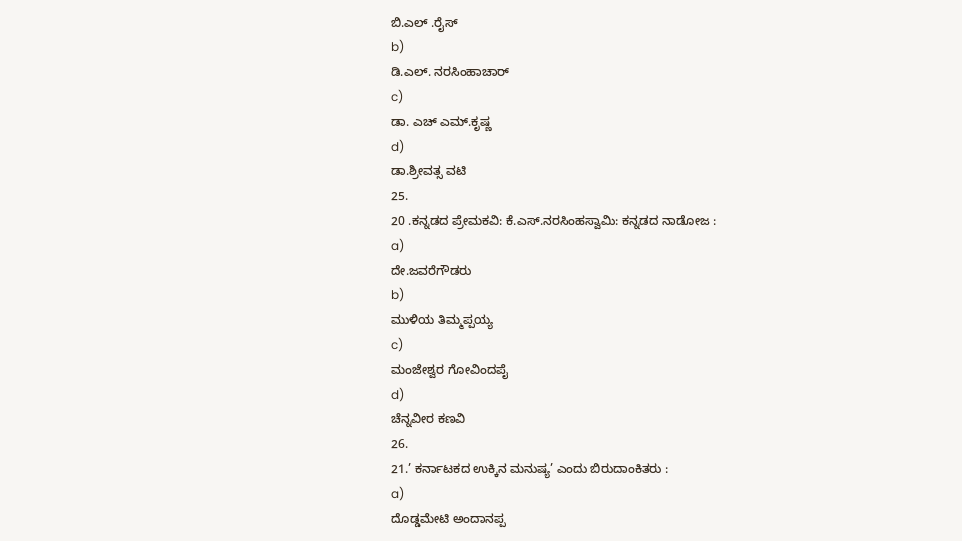ಬಿ.ಎಲ್ .ರೈಸ್
b)
ಡಿ.ಎಲ್. ನರಸಿಂಹಾಚಾರ್
c)
ಡಾ. ಎಚ್ ಎಮ್.ಕೃಷ್ಣ
d)
ಡಾ.ಶ್ರೀವತ್ಸ ವಟಿ
25.
20 .ಕನ್ನಡದ ಪ್ರೇಮಕವಿ: ಕೆ.ಎಸ್.ನರಸಿಂಹಸ್ವಾಮಿ: ಕನ್ನಡದ ನಾಡೋಜ :
a)
ದೇ.ಜವರೆಗೌಡರು
b)
ಮುಳಿಯ ತಿಮ್ಮಪ್ಪಯ್ಯ
c)
ಮಂಜೇಶ್ವರ ಗೋವಿಂದಪೈ
d)
ಚೆನ್ನವೀರ ಕಣವಿ
26.
21.’ ಕರ್ನಾಟಕದ ಉಕ್ಕಿನ ಮನುಷ್ಯ’ ಎಂದು ಬಿರುದಾಂಕಿತರು :
a)
ದೊಡ್ಡಮೇಟಿ ಅಂದಾನಪ್ಪ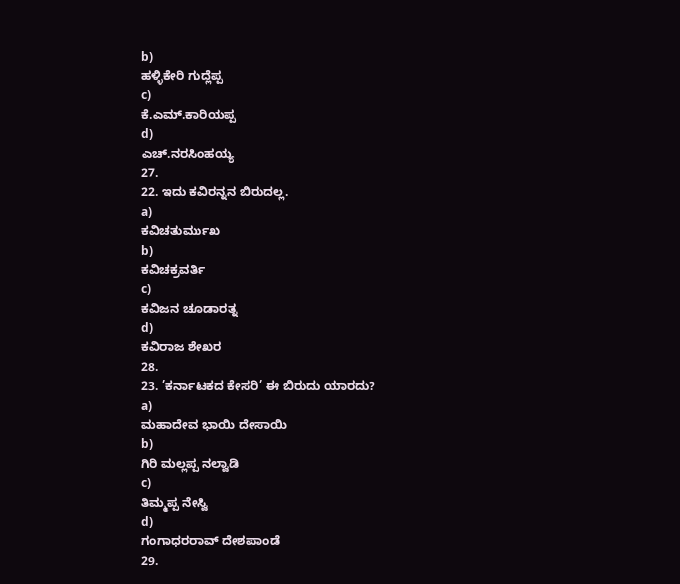b)
ಹಳ್ಳಿಕೇರಿ ಗುದ್ಲೆಪ್ಪ
c)
ಕೆ.ಎಮ್.ಕಾರಿಯಪ್ಪ
d)
ಎಚ್.ನರಸಿಂಹಯ್ಯ
27.
22. ಇದು ಕವಿರನ್ನನ ಬಿರುದಲ್ಲ.
a)
ಕವಿಚತುರ್ಮುಖ
b)
ಕವಿಚಕ್ರವರ್ತಿ
c)
ಕವಿಜನ ಚೂಡಾರತ್ನ
d)
ಕವಿರಾಜ ಶೇಖರ
28.
23. ’ಕರ್ನಾಟಕದ ಕೇಸರಿ’ ಈ ಬಿರುದು ಯಾರದು?
a)
ಮಹಾದೇವ ಭಾಯಿ ದೇಸಾಯಿ
b)
ಗಿರಿ ಮಲ್ಲಪ್ಪ ನಲ್ವಾಡಿ
c)
ತಿಮ್ಮಪ್ಪ ನೇಸ್ವಿ
d)
ಗಂಗಾಧರರಾವ್ ದೇಶಪಾಂಡೆ
29.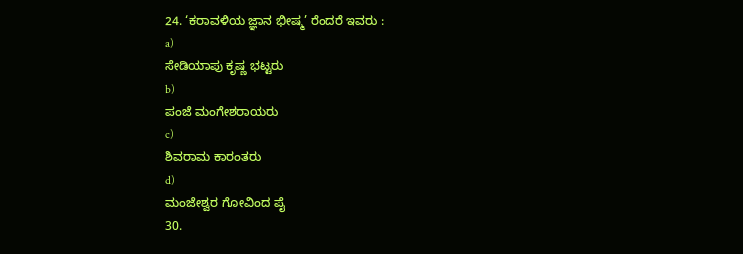24. ‘ಕರಾವಳಿಯ ಜ್ಞಾನ ಭೀಷ್ಮ’ ರೆಂದರೆ ಇವರು :
a)
ಸೇಡಿಯಾಪು ಕೃಷ್ಣ ಭಟ್ಟರು
b)
ಪಂಜೆ ಮಂಗೇಶರಾಯರು
c)
ಶಿವರಾಮ ಕಾರಂತರು
d)
ಮಂಜೇಶ್ವರ ಗೋವಿಂದ ಪೈ
30.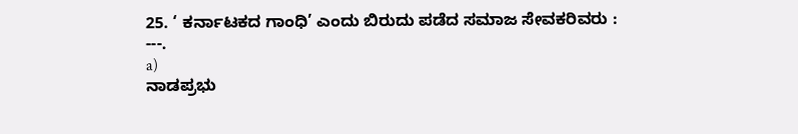25. ‘ ಕರ್ನಾಟಕದ ಗಾಂಧಿ’ ಎಂದು ಬಿರುದು ಪಡೆದ ಸಮಾಜ ಸೇವಕರಿವರು : ---.
a)
ನಾಡಪ್ರಭು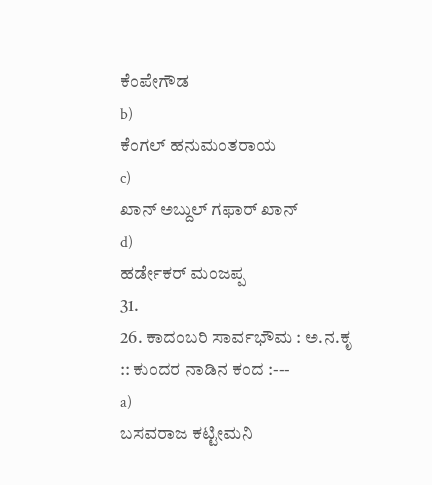ಕೆಂಪೇಗೌಡ
b)
ಕೆಂಗಲ್ ಹನುಮಂತರಾಯ
c)
ಖಾನ್ ಅಬ್ದುಲ್ ಗಫಾರ್ ಖಾನ್
d)
ಹರ್ಡೇಕರ್ ಮಂಜಪ್ಪ
31.
26. ಕಾದಂಬರಿ ಸಾರ್ವಭೌಮ : ಅ.ನ.ಕೃ :: ಕುಂದರ ನಾಡಿನ ಕಂದ :---
a)
ಬಸವರಾಜ ಕಟ್ಟೀಮನಿ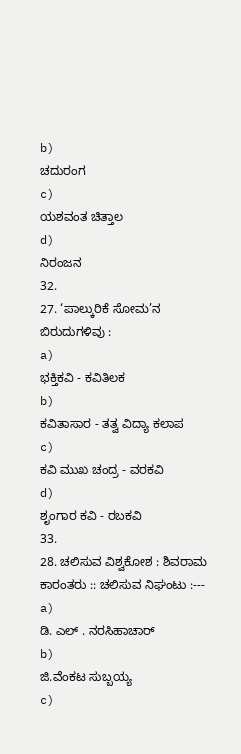b)
ಚದುರಂಗ
c)
ಯಶವಂತ ಚಿತ್ತಾಲ
d)
ನಿರಂಜನ
32.
27. ‘ಪಾಲ್ಕುರಿಕೆ ಸೋಮ’ನ ಬಿರುದುಗಳಿವು :
a)
ಭಕ್ತಿಕವಿ - ಕವಿತಿಲಕ
b)
ಕವಿತಾಸಾರ - ತತ್ವ ವಿದ್ಯಾ ಕಲಾಪ
c)
ಕವಿ ಮುಖ ಚಂದ್ರ - ವರಕವಿ
d)
ಶೃಂಗಾರ ಕವಿ - ರಬಕವಿ
33.
28. ಚಲಿಸುವ ವಿಶ್ವಕೋಶ : ಶಿವರಾಮ ಕಾರಂತರು :: ಚಲಿಸುವ ನಿಘಂಟು :---
a)
ಡಿ. ಎಲ್ . ನರಸಿಹಾಚಾರ್
b)
ಜಿ.ವೆಂಕಟ ಸುಬ್ಬಯ್ಯ
c)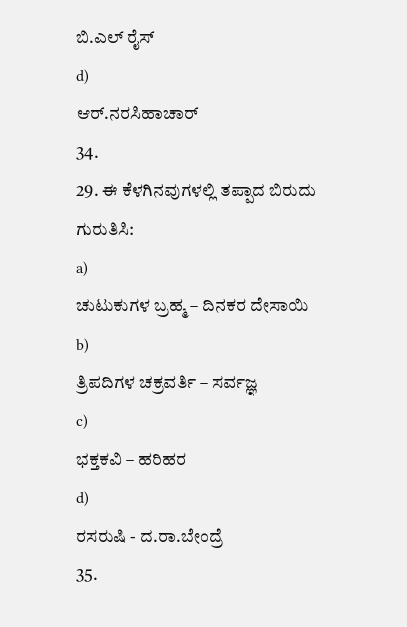ಬಿ.ಎಲ್ ರೈಸ್
d)
ಆರ್.ನರಸಿಹಾಚಾರ್
34.
29. ಈ ಕೆಳಗಿನವುಗಳಲ್ಲಿ ತಪ್ಪಾದ ಬಿರುದು ಗುರುತಿಸಿ:
a)
ಚುಟುಕುಗಳ ಬ್ರಹ್ಮ – ದಿನಕರ ದೇಸಾಯಿ
b)
ತ್ರಿಪದಿಗಳ ಚಕ್ರವರ್ತಿ – ಸರ್ವಜ್ಞ
c)
ಭಕ್ತಕವಿ – ಹರಿಹರ
d)
ರಸರುಷಿ - ದ.ರಾ.ಬೇಂದ್ರೆ
35.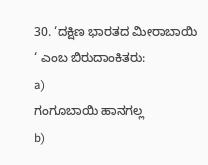30. ‘ದಕ್ಷಿಣ ಭಾರತದ ಮೀರಾಬಾಯಿ ‘ ಎಂಬ ಬಿರುದಾಂಕಿತರು:
a)
ಗಂಗೂಬಾಯಿ ಹಾನಗಲ್ಲ
b)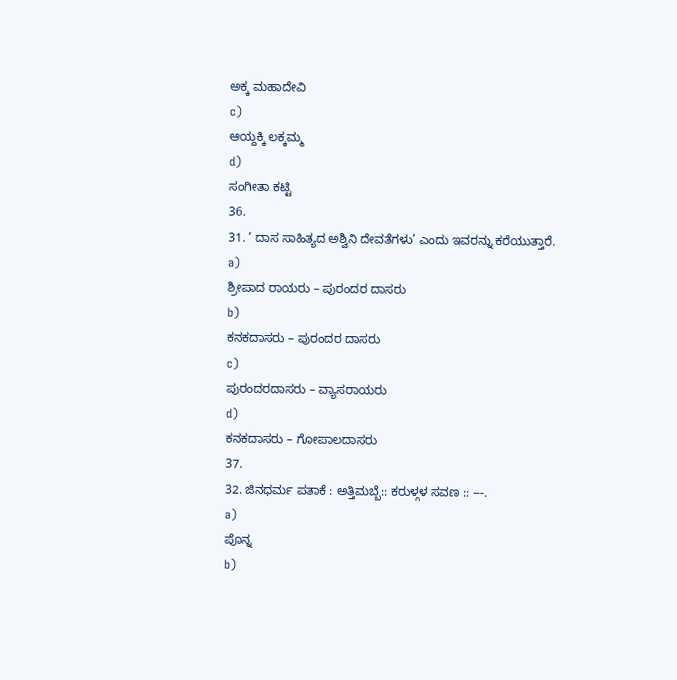ಅಕ್ಕ ಮಹಾದೇವಿ
c)
ಆಯ್ದಕ್ಕಿ ಲಕ್ಕಮ್ಮ
d)
ಸಂಗೀತಾ ಕಟ್ಟಿ
36.
31. ‘ ದಾಸ ಸಾಹಿತ್ಯದ ಅಶ್ವಿನಿ ದೇವತೆಗಳು’ ಎಂದು ಇವರನ್ನು ಕರೆಯುತ್ತಾರೆ.
a)
ಶ್ರೀಪಾದ ರಾಯರು – ಪುರಂದರ ದಾಸರು
b)
ಕನಕದಾಸರು – ಪುರಂದರ ದಾಸರು
c)
ಪುರಂದರದಾಸರು – ವ್ಯಾಸರಾಯರು
d)
ಕನಕದಾಸರು – ಗೋಪಾಲದಾಸರು
37.
32. ಜಿನಧರ್ಮ ಪತಾಕೆ : ಅತ್ತಿಮಬ್ಬೆ:: ಕರುಳ್ಗಳ ಸವಣ :: ---.
a)
ಪೊನ್ನ
b)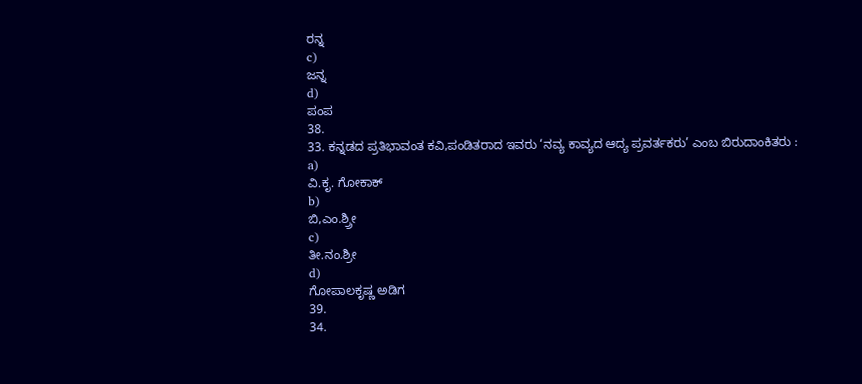ರನ್ನ
c)
ಜನ್ನ
d)
ಪಂಪ
38.
33. ಕನ್ನಡದ ಪ್ರತಿಭಾವಂತ ಕವಿ,ಪಂಡಿತರಾದ ಇವರು ‘ನವ್ಯ ಕಾವ್ಯದ ಆದ್ಯ ಪ್ರವರ್ತಕರು’ ಎಂಬ ಬಿರುದಾಂಕಿತರು :
a)
ವಿ.ಕೃ. ಗೋಕಾಕ್
b)
ಬಿ,ಎಂ.ಶ್ರ್ರೀ
c)
ತೀ.ನಂ.ಶ್ರೀ
d)
ಗೋಪಾಲಕೃಷ್ಣ ಅಡಿಗ
39.
34.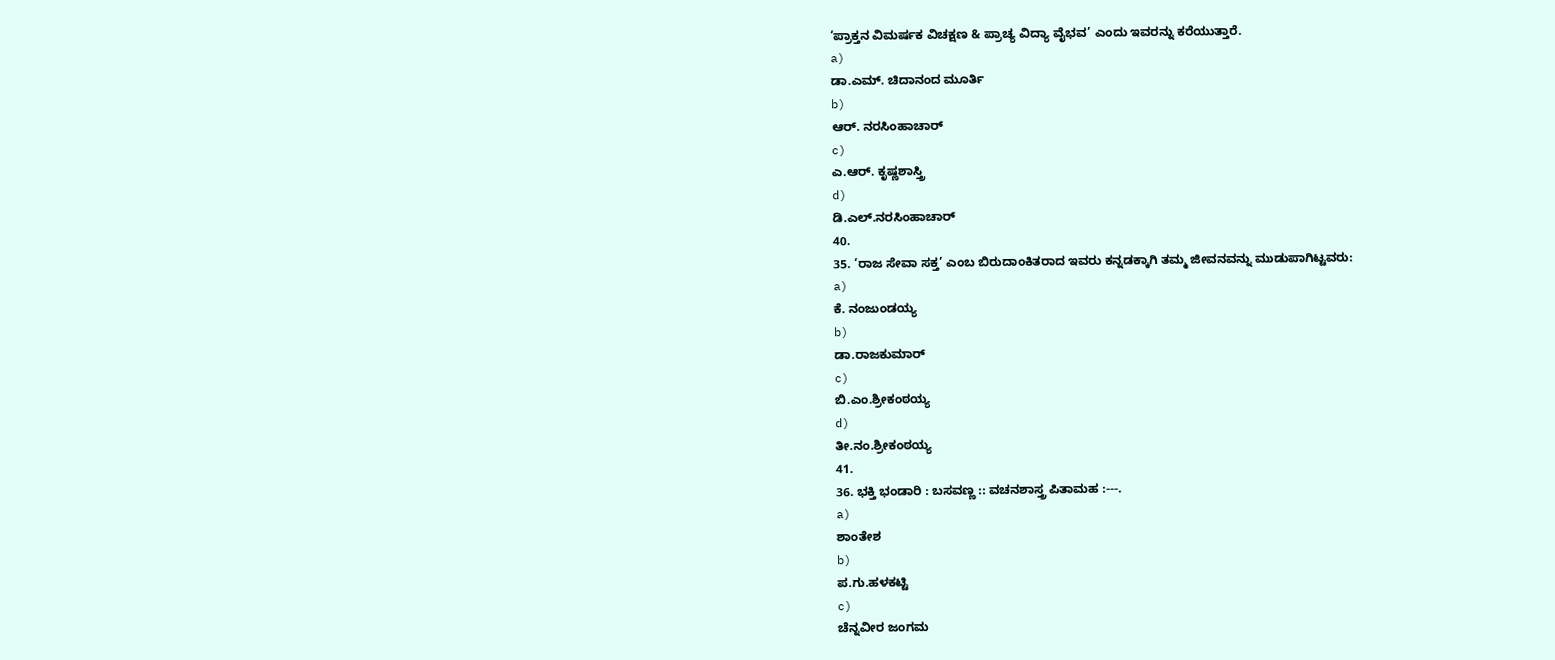‘ಪ್ರಾಕ್ತನ ವಿಮರ್ಷಕ ವಿಚಕ್ಷಣ & ಪ್ರಾಚ್ಯ ವಿದ್ಯಾ ವೈಭವ’ ಎಂದು ಇವರನ್ನು ಕರೆಯುತ್ತಾರೆ.
a)
ಡಾ.ಎಮ್. ಚಿದಾನಂದ ಮೂರ್ತಿ
b)
ಆರ್. ನರಸಿಂಹಾಚಾರ್
c)
ಎ.ಆರ್. ಕೃಷ್ಣಶಾಸ್ತ್ರಿ
d)
ಡಿ.ಎಲ್.ನರಸಿಂಹಾಚಾರ್
40.
35. ‘ರಾಜ ಸೇವಾ ಸಕ್ತ’ ಎಂಬ ಬಿರುದಾಂಕಿತರಾದ ಇವರು ಕನ್ನಡಕ್ಕಾಗಿ ತಮ್ಮ ಜೀವನವನ್ನು ಮುಡುಪಾಗಿಟ್ಟವರು:
a)
ಕೆ. ನಂಜುಂಡಯ್ಯ
b)
ಡಾ.ರಾಜಕುಮಾರ್
c)
ಬಿ.ಎಂ.ಶ್ರೀಕಂಠಯ್ಯ
d)
ತೀ.ನಂ.ಶ್ರೀಕಂಠಯ್ಯ
41.
36. ಭಕ್ತಿ ಭಂಡಾರಿ : ಬಸವಣ್ಣ :: ವಚನಶಾಸ್ತ್ರ ಪಿತಾಮಹ :---.
a)
ಶಾಂತೇಶ
b)
ಪ.ಗು.ಹಳಕಟ್ಟಿ
c)
ಚೆನ್ನವೀರ ಜಂಗಮ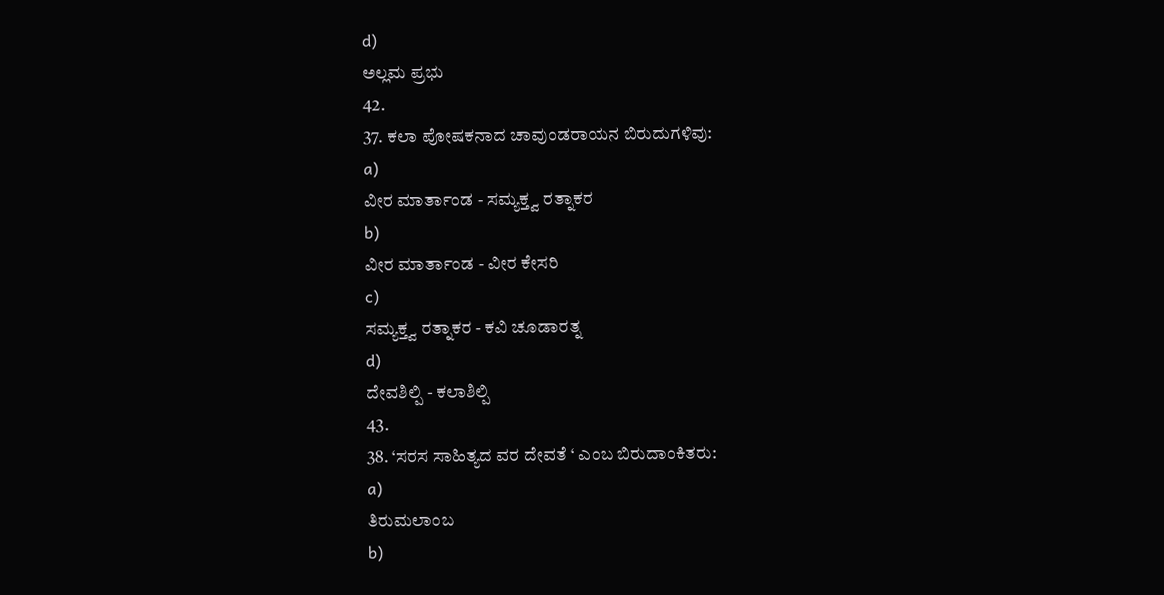d)
ಅಲ್ಲಮ ಪ್ರಭು
42.
37. ಕಲಾ ಪೋಷಕನಾದ ಚಾವುಂಡರಾಯನ ಬಿರುದುಗಳಿವು:
a)
ವೀರ ಮಾರ್ತಾಂಡ - ಸಮ್ಯಕ್ತ್ವ ರತ್ನಾಕರ
b)
ವೀರ ಮಾರ್ತಾಂಡ - ವೀರ ಕೇಸರಿ
c)
ಸಮ್ಯಕ್ತ್ವ ರತ್ನಾಕರ - ಕವಿ ಚೂಡಾರತ್ನ
d)
ದೇವಶಿಲ್ಪಿ - ಕಲಾಶಿಲ್ಪಿ
43.
38. ‘ಸರಸ ಸಾಹಿತ್ಯದ ವರ ದೇವತೆ ‘ ಎಂಬ ಬಿರುದಾಂಕಿತರು:
a)
ತಿರುಮಲಾಂಬ
b)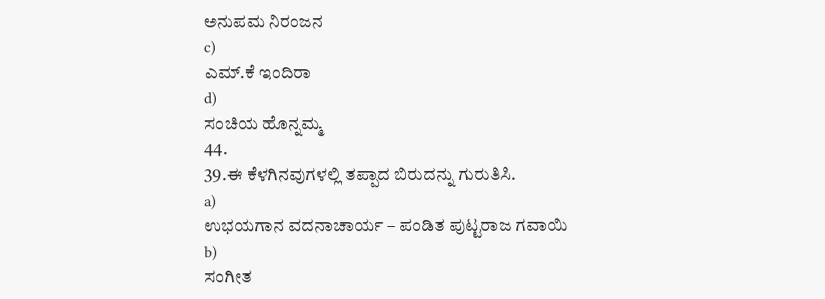ಅನುಪಮ ನಿರಂಜನ
c)
ಎಮ್.ಕೆ ಇಂದಿರಾ
d)
ಸಂಚಿಯ ಹೊನ್ನಮ್ಮ
44.
39.ಈ ಕೆಳಗಿನವುಗಳಲ್ಲಿ ತಪ್ಪಾದ ಬಿರುದನ್ನು ಗುರುತಿಸಿ.
a)
ಉಭಯಗಾನ ವದನಾಚಾರ್ಯ – ಪಂಡಿತ ಪುಟ್ಟರಾಜ ಗವಾಯಿ
b)
ಸಂಗೀತ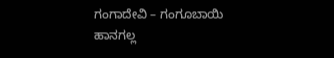ಗಂಗಾದೇವಿ – ಗಂಗೂಬಾಯಿ ಹಾನಗಲ್ಲ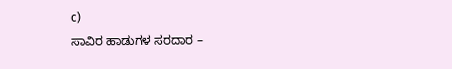c)
ಸಾವಿರ ಹಾಡುಗಳ ಸರದಾರ –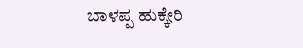ಬಾಳಪ್ಪ ಹುಕ್ಕೇರಿ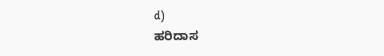d)
ಹರಿದಾಸ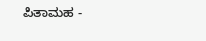ಪಿತಾಮಹ -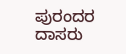ಪುರಂದರ ದಾಸರು